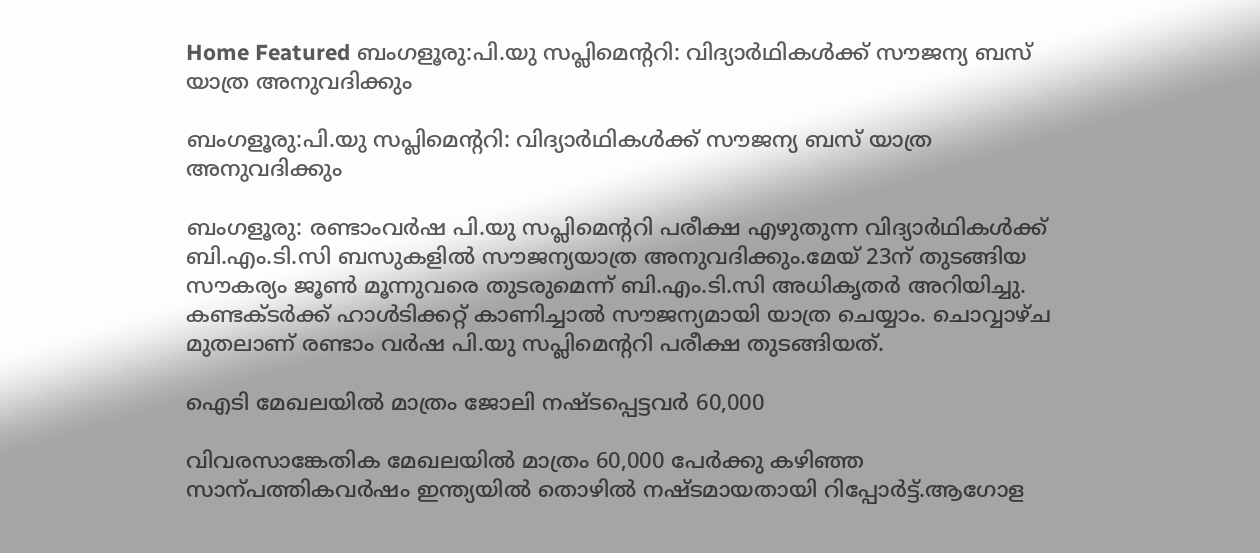Home Featured ബംഗളൂരു:പി.യു സപ്ലിമെന്ററി: വിദ്യാര്‍ഥികള്‍ക്ക് സൗജന്യ ബസ് യാത്ര അനുവദിക്കും

ബംഗളൂരു:പി.യു സപ്ലിമെന്ററി: വിദ്യാര്‍ഥികള്‍ക്ക് സൗജന്യ ബസ് യാത്ര അനുവദിക്കും

ബംഗളൂരു: രണ്ടാംവര്‍ഷ പി.യു സപ്ലിമെന്ററി പരീക്ഷ എഴുതുന്ന വിദ്യാര്‍ഥികള്‍ക്ക് ബി.എം.ടി.സി ബസുകളില്‍ സൗജന്യയാത്ര അനുവദിക്കും.മേയ് 23ന് തുടങ്ങിയ സൗകര്യം ജൂണ്‍ മൂന്നുവരെ തുടരുമെന്ന് ബി.എം.ടി.സി അധികൃതര്‍ അറിയിച്ചു. കണ്ടക്ടര്‍ക്ക് ഹാള്‍ടിക്കറ്റ് കാണിച്ചാല്‍ സൗജന്യമായി യാത്ര ചെയ്യാം. ചൊവ്വാഴ്ച മുതലാണ് രണ്ടാം വര്‍ഷ പി.യു സപ്ലിമെന്ററി പരീക്ഷ തുടങ്ങിയത്.

ഐടി മേഖലയില്‍ മാത്രം ജോലി നഷ്‌ടപ്പെട്ടവര്‍ 60,000

വിവരസാങ്കേതിക മേഖലയില്‍ മാത്രം 60,000 പേര്‍ക്കു കഴിഞ്ഞ സാന്പത്തികവര്‍ഷം ഇന്ത്യയില്‍ തൊഴില്‍ നഷ്‌ടമായതായി റിപ്പോര്‍ട്ട്.ആഗോള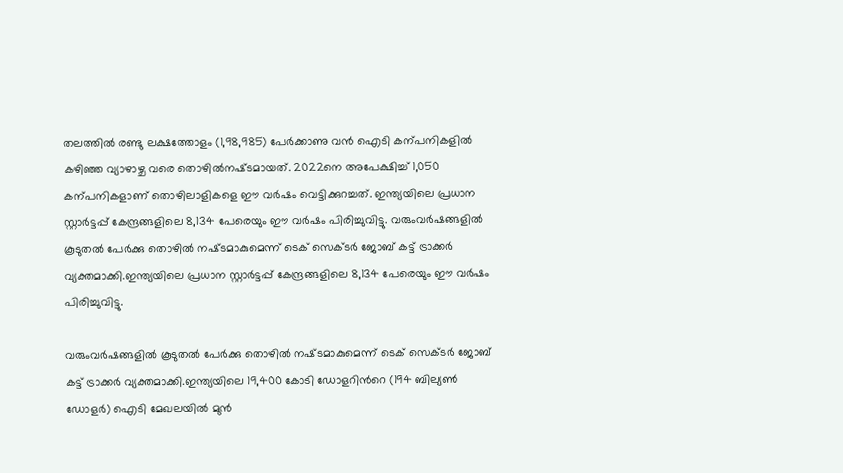തലത്തില്‍ രണ്ടു ലക്ഷത്തോളം (1,98,985) പേര്‍ക്കാണു വൻ ഐടി കന്പനികളില്‍ കഴിഞ്ഞ വ്യാഴാഴ്ച വരെ തൊഴില്‍നഷ്‌ടമായത്. 2022നെ അപേക്ഷിച്ച്‌ 1,050 കന്പനികളാണ് തൊഴിലാളികളെ ഈ വര്‍ഷം വെട്ടിക്കുറച്ചത്. ഇന്ത്യയിലെ പ്രധാന സ്റ്റാര്‍ട്ടപ്പ് കേന്ദ്രങ്ങളിലെ 8,134 പേരെയും ഈ വര്‍ഷം പിരിച്ചുവിട്ടു. വരുംവര്‍ഷങ്ങളില്‍ കൂടുതല്‍ പേര്‍ക്കു തൊഴില്‍ നഷ്‌ടമാകുമെന്ന് ടെക് സെക്‌ടര്‍ ജോബ് കട്ട് ട്രാക്കര്‍ വ്യക്തമാക്കി.ഇന്ത്യയിലെ പ്രധാന സ്റ്റാര്‍ട്ടപ്പ് കേന്ദ്രങ്ങളിലെ 8,134 പേരെയും ഈ വര്‍ഷം പിരിച്ചുവിട്ടു.

വരുംവര്‍ഷങ്ങളില്‍ കൂടുതല്‍ പേര്‍ക്കു തൊഴില്‍ നഷ്‌ടമാകുമെന്ന് ടെക് സെക്‌ടര്‍ ജോബ് കട്ട് ട്രാക്കര്‍ വ്യക്തമാക്കി.ഇന്ത്യയിലെ 19,400 കോടി ഡോളറിന്‍റെ (194 ബില്യണ്‍ ഡോളര്‍) ഐടി മേഖലയില്‍ മുൻ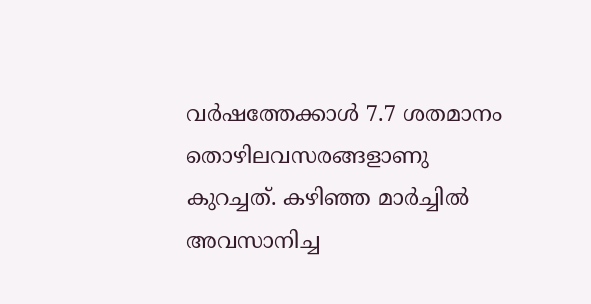വര്‍ഷത്തേക്കാള്‍ 7.7 ശതമാനം തൊഴിലവസരങ്ങളാണു കുറച്ചത്. കഴിഞ്ഞ മാര്‍ച്ചില്‍ അവസാനിച്ച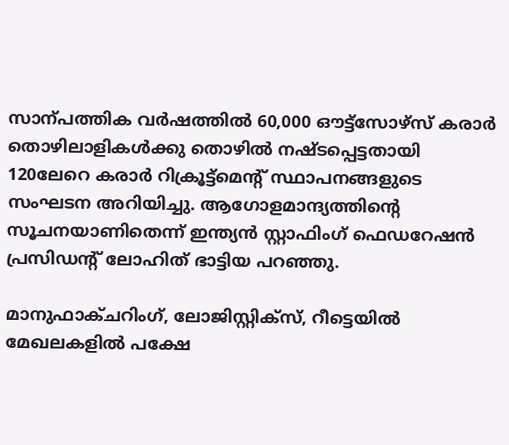സാന്പത്തിക വര്‍ഷത്തില്‍ 60,000 ഔട്ട്സോഴ്സ് കരാര്‍ തൊഴിലാളികള്‍ക്കു തൊഴില്‍ നഷ്‌ടപ്പെട്ടതായി 120ലേറെ കരാര്‍ റിക്രൂട്ട്മെന്‍റ് സ്ഥാപനങ്ങളുടെ സംഘടന അറിയിച്ചു. ആഗോളമാന്ദ്യത്തിന്‍റെ സൂചനയാണിതെന്ന് ഇന്ത്യൻ സ്റ്റാഫിംഗ് ഫെഡറേഷൻ പ്രസിഡന്‍റ് ലോഹിത് ഭാട്ടിയ പറഞ്ഞു.

മാനുഫാക്ചറിംഗ്, ലോജിസ്റ്റിക്സ്, റീട്ടെയില്‍ മേഖലകളില്‍ പക്ഷേ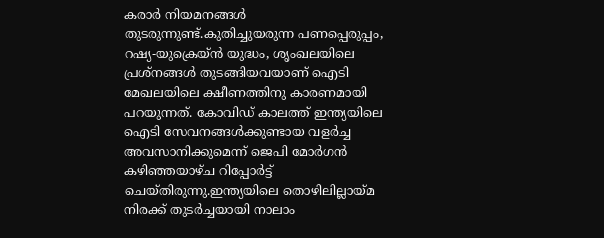കരാര്‍ നിയമനങ്ങള്‍ തുടരുന്നുണ്ട്.കുതിച്ചുയരുന്ന പണപ്പെരുപ്പം, റഷ്യ-യുക്രെയ്ൻ യുദ്ധം, ശൃംഖലയിലെ പ്രശ്നങ്ങള്‍ തുടങ്ങിയവയാണ് ഐടി മേഖലയിലെ ക്ഷീണത്തിനു കാരണമായി പറയുന്നത്. കോവിഡ് കാലത്ത് ഇന്ത്യയിലെ ഐടി സേവനങ്ങള്‍ക്കുണ്ടായ വളര്‍ച്ച അവസാനിക്കുമെന്ന് ജെപി മോര്‍ഗൻ കഴിഞ്ഞയാഴ്ച റിപ്പോര്‍ട്ട് ചെയ്തിരുന്നു.ഇന്ത്യയിലെ തൊഴിലില്ലായ്മ നിരക്ക് തുടര്‍ച്ചയായി നാലാം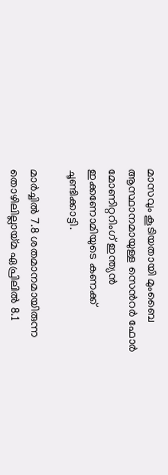മാസവും കൂടിയതായി മുംബൈ ആസ്ഥാനമായുള്ള സെന്‍റര്‍ ഫോര്‍ മോണിറ്ററിംഗ് ഇന്ത്യൻ ഇക്കണോമിയുടെ കണക്ക് ചൂണ്ടിക്കാട്ടി.

മാര്‍ച്ചില്‍ 7.8 ശതമാനമായിരുന്ന തൊഴിലില്ലായ്മ ഏപ്രിലില്‍ 8.1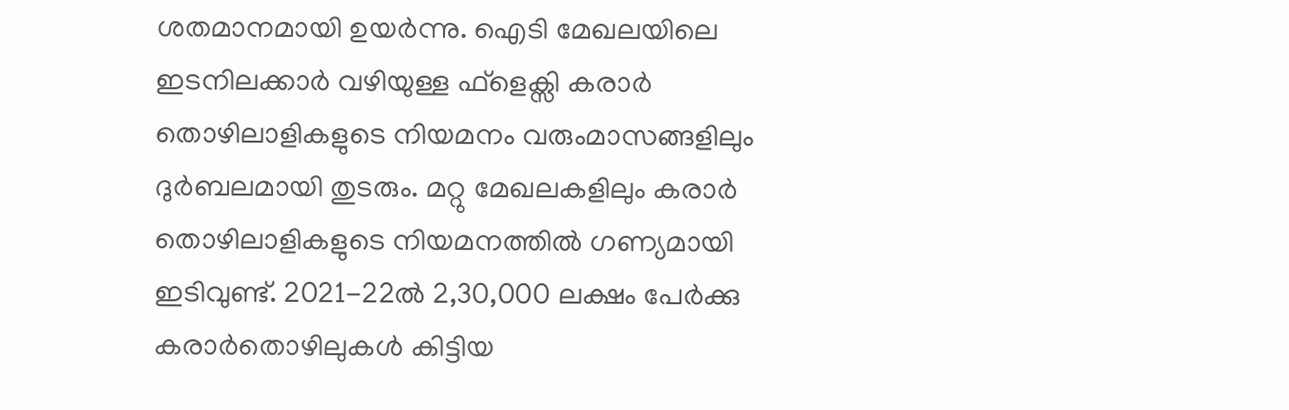ശതമാനമായി ഉയര്‍ന്നു. ഐടി മേഖലയിലെ ഇടനിലക്കാര്‍ വഴിയുള്ള ഫ്ളെക്സി കരാര്‍ തൊഴിലാളികളുടെ നിയമനം വരുംമാസങ്ങളിലും ദുര്‍ബലമായി തുടരും. മറ്റു മേഖലകളിലും കരാര്‍ തൊഴിലാളികളുടെ നിയമനത്തില്‍ ഗണ്യമായി ഇടിവുണ്ട്. 2021-22ല്‍ 2,30,000 ലക്ഷം പേര്‍ക്കു കരാര്‍തൊഴിലുകള്‍ കിട്ടിയ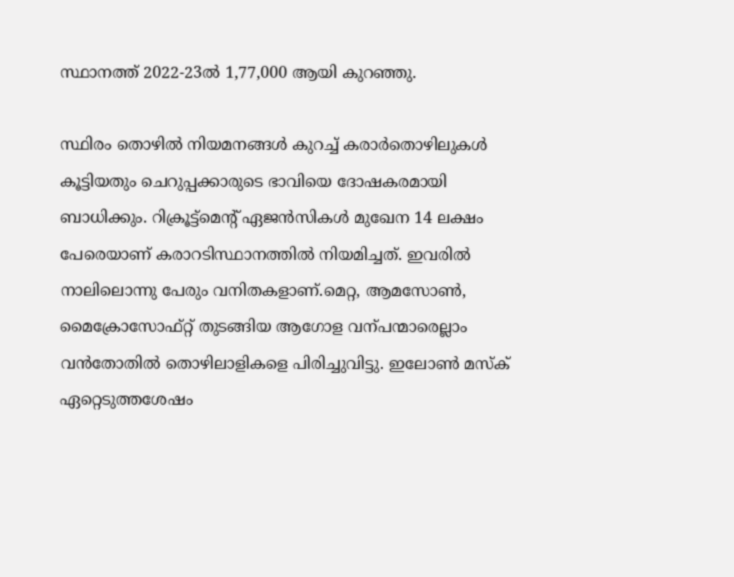സ്ഥാനത്ത് 2022-23ല്‍ 1,77,000 ആയി കുറഞ്ഞു.

സ്ഥിരം തൊഴില്‍ നിയമനങ്ങള്‍ കുറച്ച്‌ കരാര്‍തൊഴിലുകള്‍ കൂട്ടിയതും ചെറുപ്പക്കാരുടെ ഭാവിയെ ദോഷകരമായി ബാധിക്കും. റിക്രൂട്ട്മെന്‍റ് ഏജൻസികള്‍ മുഖേന 14 ലക്ഷം പേരെയാണ് കരാറടിസ്ഥാനത്തില്‍ നിയമിച്ചത്. ഇവരില്‍ നാലിലൊന്നു പേരും വനിതകളാണ്.മെറ്റ, ആമസോണ്‍, മൈക്രോസോഫ്റ്റ് തുടങ്ങിയ ആഗോള വന്പന്മാരെല്ലാം വൻതോതില്‍ തൊഴിലാളികളെ പിരിച്ചുവിട്ടു. ഇലോണ്‍ മസ്ക് ഏറ്റെടുത്തശേഷം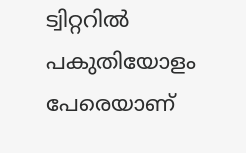ട്വിറ്ററില്‍ പകുതിയോളം പേരെയാണ്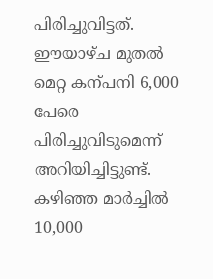പിരിച്ചുവിട്ടത്. ഈയാഴ്ച മുതല്‍ മെറ്റ കന്പനി 6,000 പേരെ പിരിച്ചുവിടുമെന്ന് അറിയിച്ചിട്ടുണ്ട്. കഴിഞ്ഞ മാര്‍ച്ചില്‍ 10,000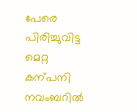പേരെ പിരിച്ചുവിട്ട മെറ്റ കന്പനി നവംബറില്‍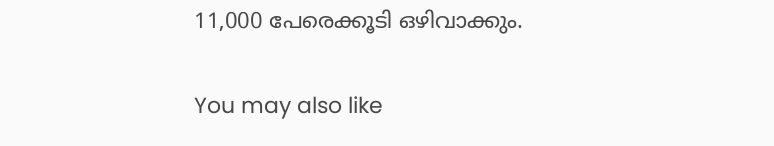11,000 പേരെക്കൂടി ഒഴിവാക്കും.

You may also like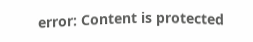error: Content is protected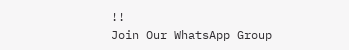!!
Join Our WhatsApp Group